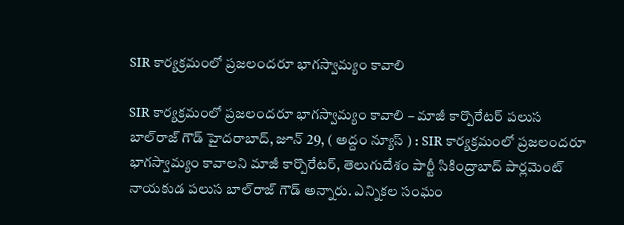SIR కార్య‌క్ర‌మంలో ప్ర‌జ‌లంద‌రూ భాగ‌స్వామ్యం కావాలి

SIR కార్య‌క్ర‌మంలో ప్ర‌జ‌లంద‌రూ భాగ‌స్వామ్యం కావాలి – మాజీ కార్పొరేట‌ర్ ప‌లుస బాల్‌రాజ్ గౌడ్‌ హైద‌రాబాద్‌, జూన్ 29, ( అద్దం న్యూస్ ) : SIR కార్య‌క్ర‌మంలో ప్ర‌జ‌లంద‌రూ భాగ‌స్వామ్యం కావాలని మాజీ కార్పొరేట‌ర్, తెలుగుదేశం పార్టీ సికింద్రాబాద్ పార్ల‌మెంట్ నాయ‌కుడ ప‌లుస బాల్‌రాజ్ గౌడ్ అన్నారు. ఎన్నిక‌ల సంఘం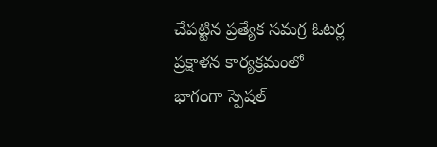చేప‌ట్టిన ప్ర‌త్యేక స‌మ‌గ్ర ఓట‌ర్ల ప్ర‌క్షాళ‌న కార్య‌క్ర‌మంలో భాగంగా స్పెష‌ల్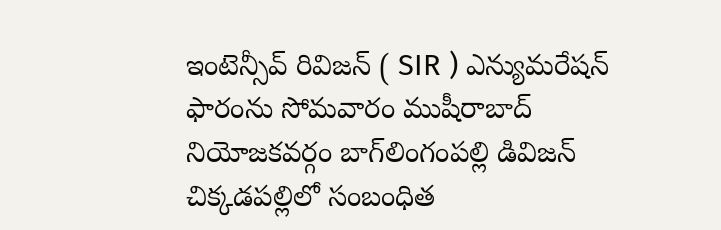ఇంటెన్సీవ్ రివిజ‌న్ ( SIR ) ఎన్యుమ‌రేష‌న్ ఫారంను సోమ‌వారం ముషీరాబాద్ నియోజ‌క‌వ‌ర్గం బాగ్‌లింగంప‌ల్లి డివిజ‌న్ చిక్క‌డ‌ప‌ల్లిలో సంబంధిత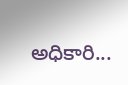అధికారి...